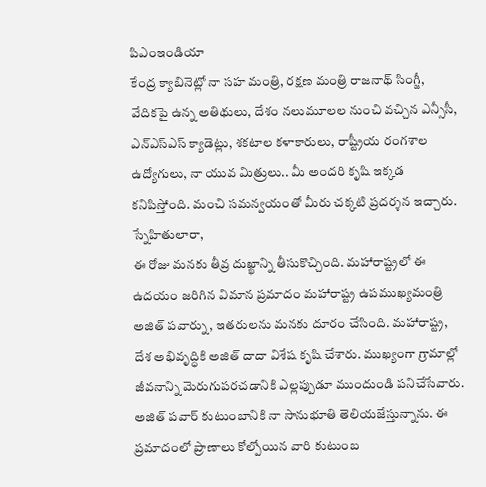పిఎంఇండియా
కేంద్ర క్యాబినెట్లో నా సహ మంత్రి, రక్షణ మంత్రి రాజనాథ్ సింగ్జీ, వేదికపై ఉన్న అతిథులు, దేశం నలుమూలల నుంచి వచ్చిన ఎన్సీసీ, ఎన్ఎస్ఎస్ క్యాడెట్లు, శకటాల కళాకారులు, రాష్ట్రీయ రంగశాల ఉద్యోగులు, నా యువ మిత్రులు.. మీ అందరి కృషి ఇక్కడ కనిపిస్తోంది. మంచి సమన్వయంతో మీరు చక్కటి ప్రదర్శన ఇచ్చారు.
స్నేహితులారా,
ఈ రోజు మనకు తీవ్ర దుఖ్ఖాన్ని తీసుకొచ్చింది. మహారాష్ట్రలో ఈ ఉదయం జరిగిన విమాన ప్రమాదం మహారాష్ట్ర ఉపముఖ్యమంత్రి అజిత్ పవార్ను, ఇతరులను మనకు దూరం చేసింది. మహారాష్ట్ర, దేశ అభివృద్ధికి అజిత్ దాదా విశేష కృషి చేశారు. ముఖ్యంగా గ్రామాల్లో జీవనాన్ని మెరుగుపరచడానికి ఎల్లప్పుడూ ముందుండి పనిచేసేవారు. అజిత్ పవార్ కుటుంబానికి నా సానుభూతి తెలియజేస్తున్నాను. ఈ ప్రమాదంలో ప్రాణాలు కోల్పోయిన వారి కుటుంబ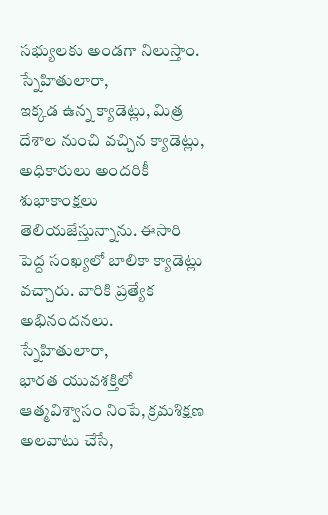సభ్యులకు అండగా నిలుస్తాం.
స్నేహితులారా,
ఇక్కడ ఉన్న క్యాడెట్లు, మిత్ర దేశాల నుంచి వచ్చిన క్యాడెట్లు, అధికారులు అందరికీ శుభాకాంక్షలు తెలియజేస్తున్నాను. ఈసారి పెద్ద సంఖ్యలో బాలికా క్యాడెట్లు వచ్చారు. వారికి ప్రత్యేక అభినందనలు.
స్నేహితులారా,
భారత యువశక్తిలో ఆత్మవిశ్వాసం నింపే, క్రమశిక్షణ అలవాటు చేసే,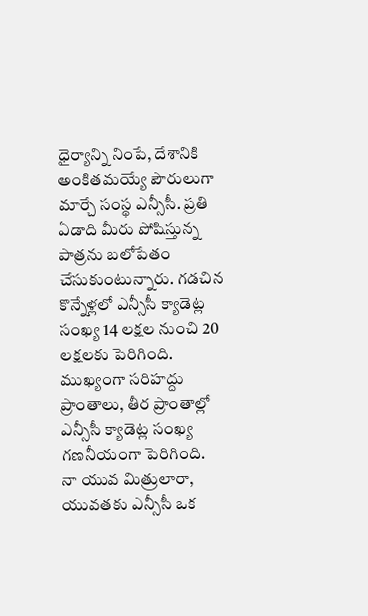ధైర్యాన్ని నింపే, దేశానికి అంకితమయ్యే పౌరులుగా మార్చే సంస్థ ఎన్సీసీ. ప్రతి ఏడాది మీరు పోషిస్తున్న పాత్రను బలోపేతం చేసుకుంటున్నారు. గడచిన కొన్నేళ్లలో ఎన్సీసీ క్యాడెట్ల సంఖ్య 14 లక్షల నుంచి 20 లక్షలకు పెరిగింది. ముఖ్యంగా సరిహద్దు ప్రాంతాలు, తీర ప్రాంతాల్లో ఎన్సీసీ క్యాడెట్ల సంఖ్య గణనీయంగా పెరిగింది.
నా యువ మిత్రులారా,
యువతకు ఎన్సీసీ ఒక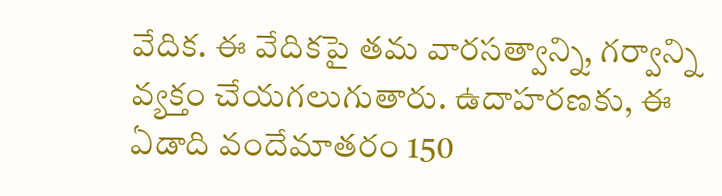వేదిక. ఈ వేదికపై తమ వారసత్వాన్ని, గర్వాన్ని వ్యక్తం చేయగలుగుతారు. ఉదాహరణకు, ఈ ఏడాది వందేమాతరం 150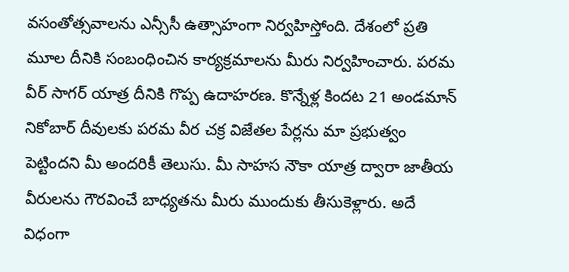వసంతోత్సవాలను ఎన్సీసీ ఉత్సాహంగా నిర్వహిస్తోంది. దేశంలో ప్రతి మూల దీనికి సంబంధించిన కార్యక్రమాలను మీరు నిర్వహించారు. పరమ వీర్ సాగర్ యాత్ర దీనికి గొప్ప ఉదాహరణ. కొన్నేళ్ల కిందట 21 అండమాన్ నికోబార్ దీవులకు పరమ వీర చక్ర విజేతల పేర్లను మా ప్రభుత్వం పెట్టిందని మీ అందరికీ తెలుసు. మీ సాహస నౌకా యాత్ర ద్వారా జాతీయ వీరులను గౌరవించే బాధ్యతను మీరు ముందుకు తీసుకెళ్లారు. అదే విధంగా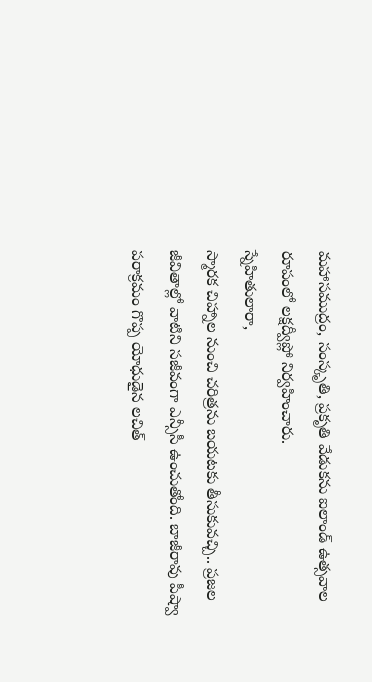మహాసముద్రం, సంస్కృతి, ప్రకృతి వేడుకను ఐలాండ్ ఉత్సవాల రూపంలో లక్షద్వీప్లో నిర్వహించారు.
స్నేహితులారా,
స్మారక చిహ్నాల నుంచి చరిత్రను బయటకు తీసుకువచ్చి.. ప్రజల జీవితాల్లో వాటిని సజీవంగా ఎన్సీసీ ఉంచుతోంది. బాజీరావు పీష్వా పరాక్రమం గొప్ప యోధుడైన లచిత్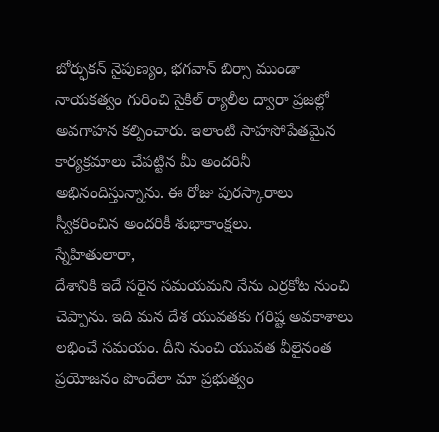బోర్ఫుకన్ నైపుణ్యం, భగవాన్ బిర్సా ముండా నాయకత్వం గురించి సైకిల్ ర్యాలీల ద్వారా ప్రజల్లో అవగాహన కల్పించారు. ఇలాంటి సాహసోపేతమైన కార్యక్రమాలు చేపట్టిన మీ అందరినీ అభినందిస్తున్నాను. ఈ రోజు పురస్కారాలు స్వీకరించిన అందరికీ శుభాకాంక్షలు.
స్నేహితులారా,
దేశానికి ఇదే సరైన సమయమని నేను ఎర్రకోట నుంచి చెప్పాను. ఇది మన దేశ యువతకు గరిష్ట అవకాశాలు లభించే సమయం. దీని నుంచి యువత వీలైనంత ప్రయోజనం పొందేలా మా ప్రభుత్వం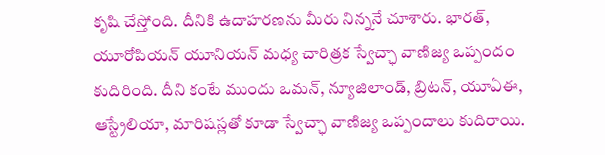కృషి చేస్తోంది. దీనికి ఉదాహరణను మీరు నిన్ననే చూశారు. భారత్, యూరోపియన్ యూనియన్ మధ్య చారిత్రక స్వేచ్ఛా వాణిజ్య ఒప్పందం కుదిరింది. దీని కంటే ముందు ఒమన్, న్యూజిలాండ్, బ్రిటన్, యూఏఈ, ఆస్ట్రేలియా, మారిషస్లతో కూడా స్వేచ్ఛా వాణిజ్య ఒప్పందాలు కుదిరాయి.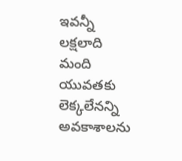ఇవన్నీ లక్షలాది మంది యువతకు లెక్కలేనన్ని అవకాశాలను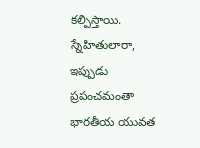కల్పిస్తాయి.
స్నేహితులారా,
ఇప్పుడు ప్రపంచమంతా భారతీయ యువత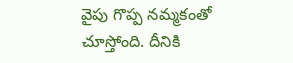వైపు గొప్ప నమ్మకంతో చూస్తోంది. దీనికి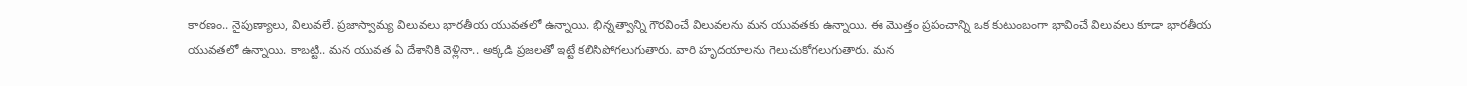కారణం.. నైపుణ్యాలు, విలువలే. ప్రజాస్వామ్య విలువలు భారతీయ యువతలో ఉన్నాయి. భిన్నత్వాన్ని గౌరవించే విలువలను మన యువతకు ఉన్నాయి. ఈ మొత్తం ప్రపంచాన్ని ఒక కుటుంబంగా భావించే విలువలు కూడా భారతీయ యువతలో ఉన్నాయి. కాబట్టి.. మన యువత ఏ దేశానికి వెళ్లినా.. అక్కడి ప్రజలతో ఇట్టే కలిసిపోగలుగుతారు. వారి హృదయాలను గెలుచుకోగలుగుతారు. మన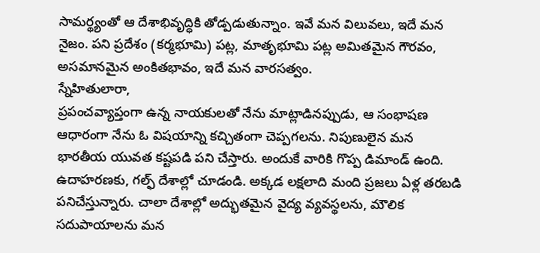సామర్థ్యంతో ఆ దేశాభివృద్ధికి తోడ్పడుతున్నాం. ఇవే మన విలువలు, ఇదే మన నైజం. పని ప్రదేశం (కర్మభూమి) పట్ల, మాతృభూమి పట్ల అమితమైన గౌరవం, అసమానమైన అంకితభావం, ఇదే మన వారసత్వం.
స్నేహితులారా,
ప్రపంచవ్యాప్తంగా ఉన్న నాయకులతో నేను మాట్లాడినప్పుడు, ఆ సంభాషణ ఆధారంగా నేను ఓ విషయాన్ని కచ్చితంగా చెప్పగలను. నిపుణులైన మన భారతీయ యువత కష్టపడి పని చేస్తారు. అందుకే వారికి గొప్ప డిమాండ్ ఉంది. ఉదాహరణకు, గల్ఫ్ దేశాల్లో చూడండి. అక్కడ లక్షలాది మంది ప్రజలు ఏళ్ల తరబడి పనిచేస్తున్నారు. చాలా దేశాల్లో అద్భుతమైన వైద్య వ్యవస్థలను, మౌలిక సదుపాయాలను మన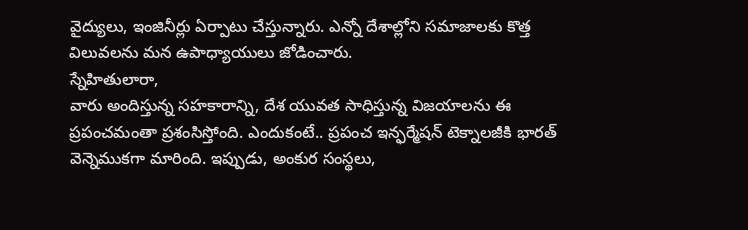వైద్యులు, ఇంజినీర్లు ఏర్పాటు చేస్తున్నారు. ఎన్నో దేశాల్లోని సమాజాలకు కొత్త విలువలను మన ఉపాధ్యాయులు జోడించారు.
స్నేహితులారా,
వారు అందిస్తున్న సహకారాన్ని, దేశ యువత సాధిస్తున్న విజయాలను ఈ ప్రపంచమంతా ప్రశంసిస్తోంది. ఎందుకంటే.. ప్రపంచ ఇన్ఫర్మేషన్ టెక్నాలజీకి భారత్ వెన్నెముకగా మారింది. ఇప్పుడు, అంకుర సంస్థలు,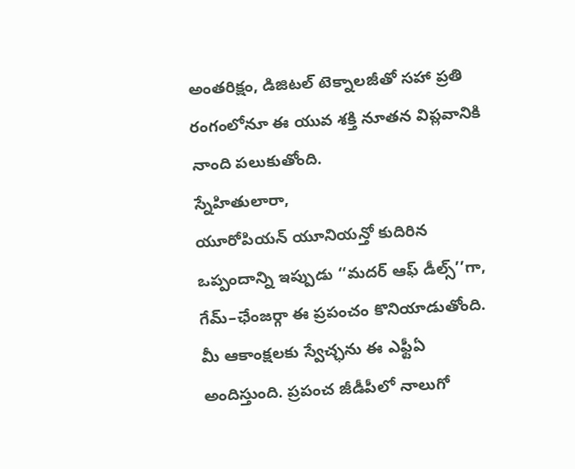అంతరిక్షం, డిజిటల్ టెక్నాలజీతో సహా ప్రతి రంగంలోనూ ఈ యువ శక్తి నూతన విప్లవానికి నాంది పలుకుతోంది.
స్నేహితులారా,
యూరోపియన్ యూనియన్తో కుదిరిన ఒప్పందాన్ని ఇప్పుడు ‘‘మదర్ ఆఫ్ డీల్స్’’గా, గేమ్–ఛేంజర్గా ఈ ప్రపంచం కొనియాడుతోంది. మీ ఆకాంక్షలకు స్వేచ్ఛను ఈ ఎఫ్టీఏ అందిస్తుంది. ప్రపంచ జీడీపీలో నాలుగో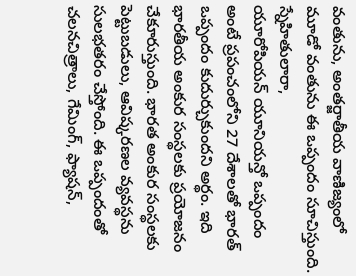వంతును, అంతర్జాతీయ వాణిజ్యంలో మూడో వంతును ఈ ఒప్పందం సూచిస్తుంది.
స్నేహితులారా,
యూరోపియన్ యూనియన్తో ఒప్పందం అంటే ప్రపంచంలోని 27 దేశాలతో భారత్ ఒప్పందం కుదుర్చుకుందని అర్థం. ఇది భారతీయ అంకుర సంస్థలకు ప్రయోజనం చేకూరుస్తుంది. భారత అంకుర సంస్థలకు పెట్టుబడులు, ఆవిష్కరణల వ్యవస్థను సులభతరం చేస్తోంది. ఈ ఒప్పందంతో చలనచిత్రాలు, గేమింగ్, ఫ్యాషన్,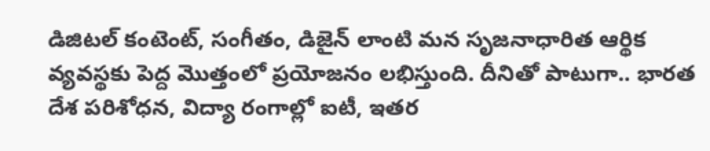డిజిటల్ కంటెంట్, సంగీతం, డిజైన్ లాంటి మన సృజనాధారిత ఆర్థిక వ్యవస్థకు పెద్ద మొత్తంలో ప్రయోజనం లభిస్తుంది. దీనితో పాటుగా.. భారత దేశ పరిశోధన, విద్యా రంగాల్లో ఐటీ, ఇతర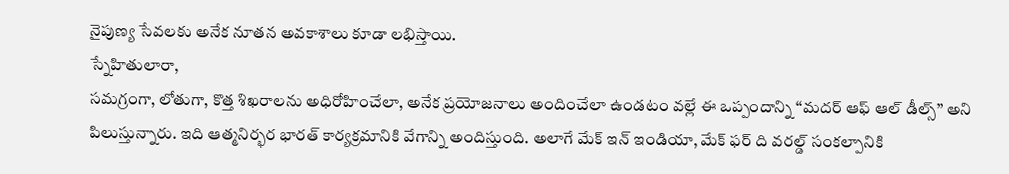నైపుణ్య సేవలకు అనేక నూతన అవకాశాలు కూడా లభిస్తాయి.
స్నేహితులారా,
సమగ్రంగా, లోతుగా, కొత్త శిఖరాలను అధిరోహించేలా, అనేక ప్రయోజనాలు అందించేలా ఉండటం వల్లే ఈ ఒప్పందాన్ని ‘‘మదర్ ఆఫ్ ఆల్ డీల్స్’’ అని పిలుస్తున్నారు. ఇది ఆత్మనిర్భర భారత్ కార్యక్రమానికి వేగాన్ని అందిస్తుంది. అలాగే మేక్ ఇన్ ఇండియా, మేక్ ఫర్ ది వరల్డ్ సంకల్పానికి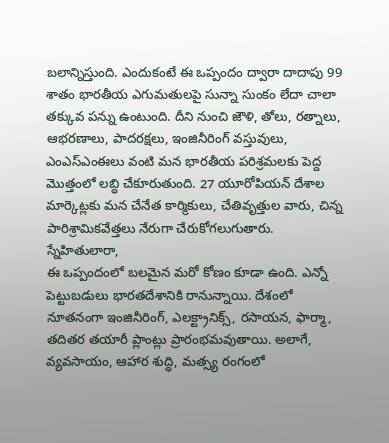బలాన్నిస్తుంది. ఎందుకంటే ఈ ఒప్పందం ద్వారా దాదాపు 99 శాతం భారతీయ ఎగుమతులపై సున్నా సుంకం లేదా చాలా తక్కువ పన్ను ఉంటుంది. దీని నుంచి జౌళి, తోలు, రత్నాలు, ఆభరణాలు, పాదరక్షలు, ఇంజినీరింగ్ వస్తువులు, ఎంఎస్ఎంఈలు వంటి మన భారతీయ పరిశ్రమలకు పెద్ద మొత్తంలో లబ్ధి చేకూరుతుంది. 27 యూరోపియన్ దేశాల మార్కెట్లకు మన చేనేత కార్మికులు, చేతివృత్తుల వారు, చిన్న పారిశ్రామికవేత్తలు నేరుగా చేరుకోగలుగుతారు.
స్నేహితులారా,
ఈ ఒప్పందంలో బలమైన మరో కోణం కూడా ఉంది. ఎన్నో పెట్టుబడులు భారతదేశానికి రానున్నాయి. దేశంలో నూతనంగా ఇంజినీరింగ్, ఎలక్ట్రానిక్స్, రసాయన, ఫార్మా, తదితర తయారీ ప్లాంట్లు ప్రారంభమవుతాయి. అలాగే, వ్యవసాయం, ఆహార శుద్ధి, మత్స్య రంగంలో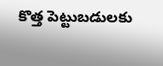కొత్త పెట్టుబడులకు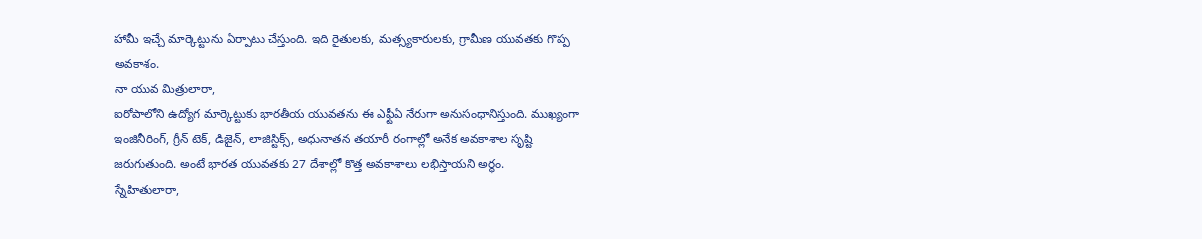హామీ ఇచ్చే మార్కెట్టును ఏర్పాటు చేస్తుంది. ఇది రైతులకు, మత్స్యకారులకు, గ్రామీణ యువతకు గొప్ప అవకాశం.
నా యువ మిత్రులారా,
ఐరోపాలోని ఉద్యోగ మార్కెట్టుకు భారతీయ యువతను ఈ ఎఫ్టీఏ నేరుగా అనుసంధానిస్తుంది. ముఖ్యంగా ఇంజినీరింగ్, గ్రీన్ టెక్, డిజైన్, లాజిస్టిక్స్, అధునాతన తయారీ రంగాల్లో అనేక అవకాశాల సృష్టి జరుగుతుంది. అంటే భారత యువతకు 27 దేశాల్లో కొత్త అవకాశాలు లభిస్తాయని అర్థం.
స్నేహితులారా,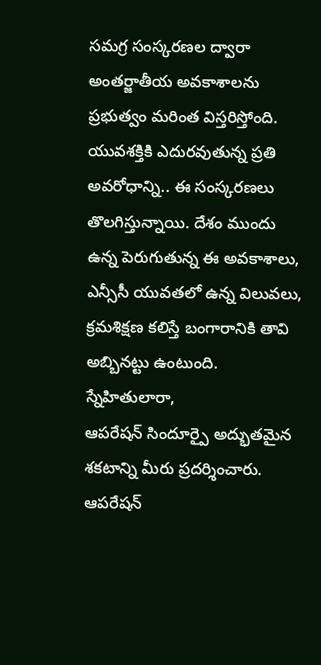సమగ్ర సంస్కరణల ద్వారా అంతర్జాతీయ అవకాశాలను ప్రభుత్వం మరింత విస్తరిస్తోంది. యువశక్తికి ఎదురవుతున్న ప్రతి అవరోధాన్ని.. ఈ సంస్కరణలు తొలగిస్తున్నాయి. దేశం ముందు ఉన్న పెరుగుతున్న ఈ అవకాశాలు, ఎన్సీసీ యువతలో ఉన్న విలువలు, క్రమశిక్షణ కలిస్తే బంగారానికి తావి అబ్బినట్టు ఉంటుంది.
స్నేహితులారా,
ఆపరేషన్ సిందూర్పై అద్భుతమైన శకటాన్ని మీరు ప్రదర్శించారు. ఆపరేషన్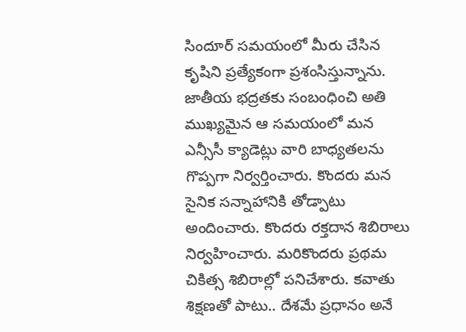సిందూర్ సమయంలో మీరు చేసిన కృషిని ప్రత్యేకంగా ప్రశంసిస్తున్నాను. జాతీయ భద్రతకు సంబంధించి అతి ముఖ్యమైన ఆ సమయంలో మన ఎన్సీసీ క్యాడెట్లు వారి బాధ్యతలను గొప్పగా నిర్వర్తించారు. కొందరు మన సైనిక సన్నాహానికి తోడ్పాటు అందించారు. కొందరు రక్తదాన శిబిరాలు నిర్వహించారు. మరికొందరు ప్రథమ చికిత్స శిబిరాల్లో పనిచేశారు. కవాతు శిక్షణతో పాటు.. దేశమే ప్రధానం అనే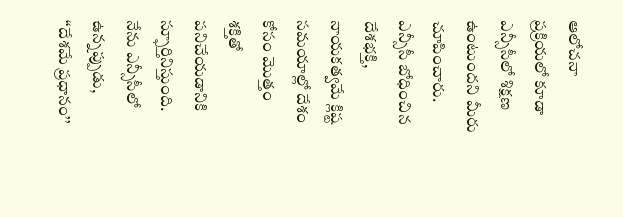ఆలోచనా ప్రక్రియలో కూడా ఎన్సీసీలో శిక్షణ ఉంటుందని మీరు చూపించారు. ఎన్సీసీ బోధించిన దేశభక్తి, నాయకత్వమే క్లిష్ట సమయాల్లో దేశం కోసం మొత్తం శక్తితో పనిచేయడానికి స్ఫూర్తినిస్తుంది. నేను ఎన్సీసీలో ఉన్నప్పుడు, ‘‘దేశమే ప్రధానం’’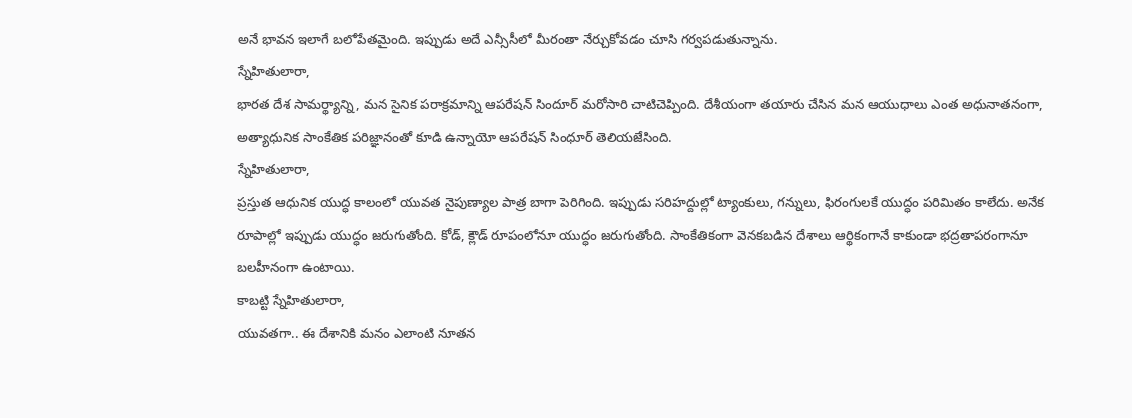అనే భావన ఇలాగే బలోపేతమైంది. ఇప్పుడు అదే ఎన్సీసీలో మీరంతా నేర్చుకోవడం చూసి గర్వపడుతున్నాను.
స్నేహితులారా,
భారత దేశ సామర్థ్యాన్ని, మన సైనిక పరాక్రమాన్ని ఆపరేషన్ సిందూర్ మరోసారి చాటిచెప్పింది. దేశీయంగా తయారు చేసిన మన ఆయుధాలు ఎంత అధునాతనంగా, అత్యాధునిక సాంకేతిక పరిజ్ఞానంతో కూడి ఉన్నాయో ఆపరేషన్ సింధూర్ తెలియజేసింది.
స్నేహితులారా,
ప్రస్తుత ఆధునిక యుద్ధ కాలంలో యువత నైపుణ్యాల పాత్ర బాగా పెరిగింది. ఇప్పుడు సరిహద్దుల్లో ట్యాంకులు, గన్నులు, ఫిరంగులకే యుద్ధం పరిమితం కాలేదు. అనేక రూపాల్లో ఇప్పుడు యుద్ధం జరుగుతోంది. కోడ్, క్లౌడ్ రూపంలోనూ యుద్ధం జరుగుతోంది. సాంకేతికంగా వెనకబడిన దేశాలు ఆర్థికంగానే కాకుండా భద్రతాపరంగానూ బలహీనంగా ఉంటాయి.
కాబట్టి స్నేహితులారా,
యువతగా.. ఈ దేశానికి మనం ఎలాంటి నూతన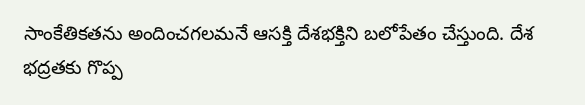సాంకేతికతను అందించగలమనే ఆసక్తి దేశభక్తిని బలోపేతం చేస్తుంది. దేశ భద్రతకు గొప్ప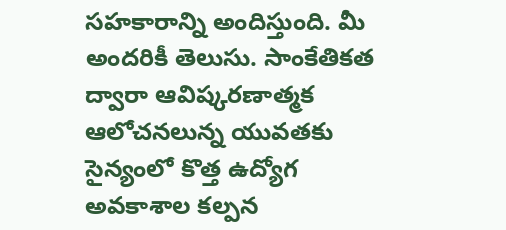సహకారాన్ని అందిస్తుంది. మీ అందరికీ తెలుసు. సాంకేతికత ద్వారా ఆవిష్కరణాత్మక ఆలోచనలున్న యువతకు సైన్యంలో కొత్త ఉద్యోగ అవకాశాల కల్పన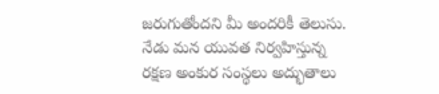జరుగుతోందని మీ అందరికీ తెలుసు. నేడు మన యువత నిర్వహిస్తున్న రక్షణ అంకుర సంస్థలు అద్భుతాలు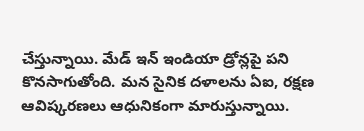చేస్తున్నాయి. మేడ్ ఇన్ ఇండియా డ్రోన్లపై పని కొనసాగుతోంది. మన సైనిక దళాలను ఏఐ, రక్షణ ఆవిష్కరణలు ఆధునికంగా మారుస్తున్నాయి.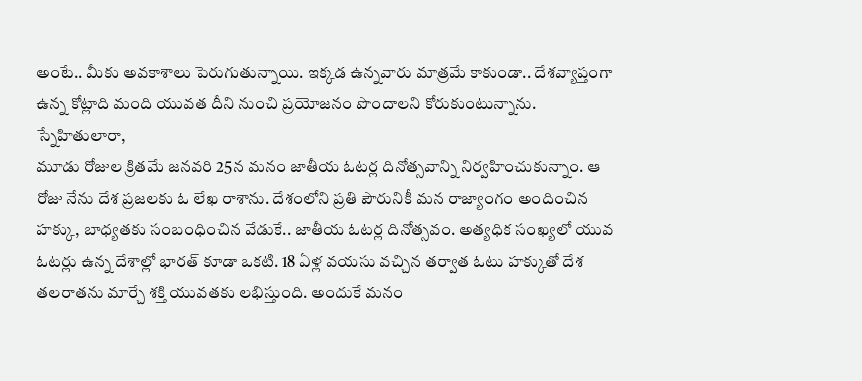అంటే.. మీకు అవకాశాలు పెరుగుతున్నాయి. ఇక్కడ ఉన్నవారు మాత్రమే కాకుండా.. దేశవ్యాప్తంగా ఉన్న కోట్లాది మంది యువత దీని నుంచి ప్రయోజనం పొందాలని కోరుకుంటున్నాను.
స్నేహితులారా,
మూడు రోజుల క్రితమే జనవరి 25న మనం జాతీయ ఓటర్ల దినోత్సవాన్ని నిర్వహించుకున్నాం. ఆ రోజు నేను దేశ ప్రజలకు ఓ లేఖ రాశాను. దేశంలోని ప్రతి పౌరునికీ మన రాజ్యాంగం అందించిన హక్కు, బాధ్యతకు సంబంధించిన వేడుకే.. జాతీయ ఓటర్ల దినోత్సవం. అత్యధిక సంఖ్యలో యువ ఓటర్లు ఉన్న దేశాల్లో భారత్ కూడా ఒకటి. 18 ఏళ్ల వయసు వచ్చిన తర్వాత ఓటు హక్కుతో దేశ తలరాతను మార్చే శక్తి యువతకు లభిస్తుంది. అందుకే మనం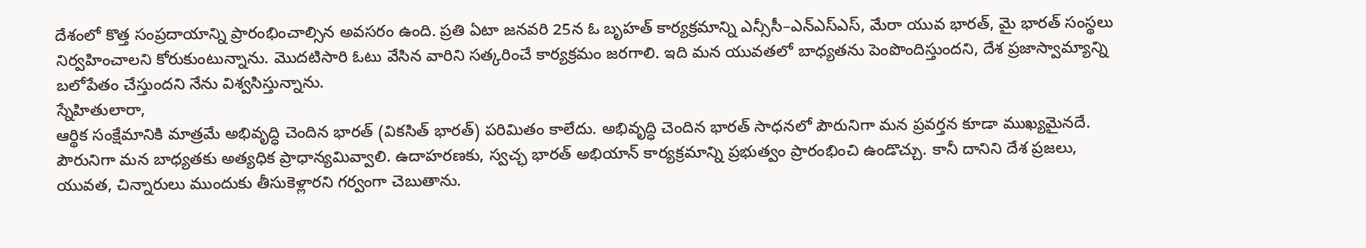దేశంలో కొత్త సంప్రదాయాన్ని ప్రారంభించాల్సిన అవసరం ఉంది. ప్రతి ఏటా జనవరి 25న ఓ బృహత్ కార్యక్రమాన్ని ఎన్సీసీ–ఎన్ఎస్ఎస్, మేరా యువ భారత్, మై భారత్ సంస్థలు నిర్వహించాలని కోరుకుంటున్నాను. మొదటిసారి ఓటు వేసిన వారిని సత్కరించే కార్యక్రమం జరగాలి. ఇది మన యువతలో బాధ్యతను పెంపొందిస్తుందని, దేశ ప్రజాస్వామ్యాన్ని బలోపేతం చేస్తుందని నేను విశ్వసిస్తున్నాను.
స్నేహితులారా,
ఆర్థిక సంక్షేమానికి మాత్రమే అభివృద్ధి చెందిన భారత్ (వికసిత్ భారత్) పరిమితం కాలేదు. అభివృద్ధి చెందిన భారత్ సాధనలో పౌరునిగా మన ప్రవర్తన కూడా ముఖ్యమైనదే. పౌరునిగా మన బాధ్యతకు అత్యధిక ప్రాధాన్యమివ్వాలి. ఉదాహరణకు, స్వచ్ఛ భారత్ అభియాన్ కార్యక్రమాన్ని ప్రభుత్వం ప్రారంభించి ఉండొచ్చు. కానీ దానిని దేశ ప్రజలు, యువత, చిన్నారులు ముందుకు తీసుకెళ్లారని గర్వంగా చెబుతాను.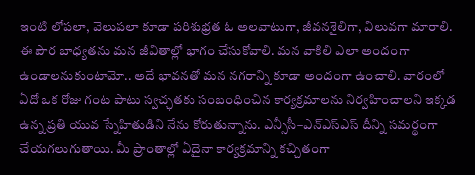ఇంటి లోపలా, వెలుపలా కూడా పరిశుభ్రత ఓ అలవాటుగా, జీవనశైలిగా, విలువగా మారాలి. ఈ పౌర బాధ్యతను మన జీవితాల్లో భాగం చేసుకోవాలి. మన వాకిలి ఎలా అందంగా ఉండాలనుకుంటామో.. అదే భావనతో మన నగరాన్ని కూడా అందంగా ఉంచాలి. వారంలో ఏదో ఒక రోజు గంట పాటు స్వచ్ఛతకు సంబంధించిన కార్యక్రమాలను నిర్వహించాలని ఇక్కడ ఉన్న ప్రతి యువ స్నేహితుడిని నేను కోరుతున్నాను. ఎన్సీసీ–ఎన్ఎస్ఎస్ దీన్ని సమర్థంగా చేయగలుగుతాయి. మీ ప్రాంతాల్లో ఏదైనా కార్యక్రమాన్ని కచ్చితంగా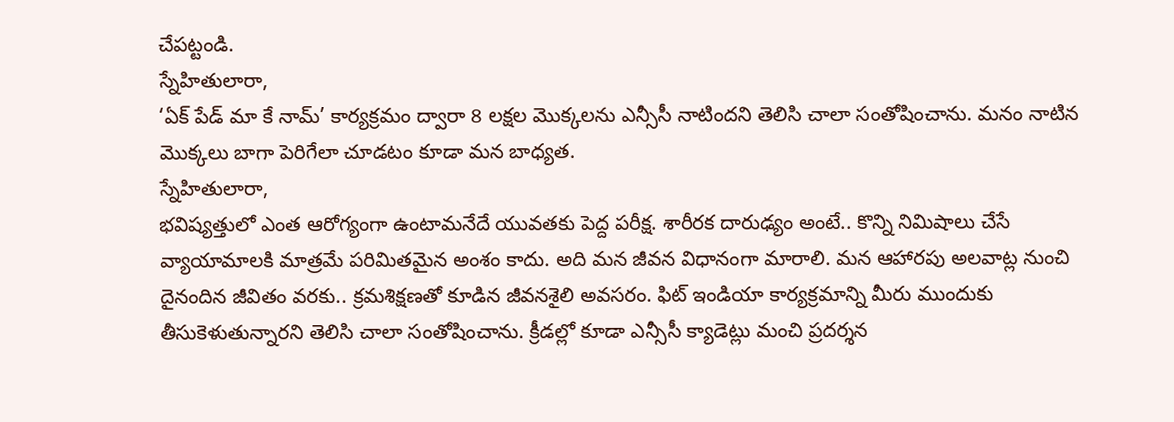చేపట్టండి.
స్నేహితులారా,
‘ఏక్ పేడ్ మా కే నామ్’ కార్యక్రమం ద్వారా 8 లక్షల మొక్కలను ఎన్సీసీ నాటిందని తెలిసి చాలా సంతోషించాను. మనం నాటిన మొక్కలు బాగా పెరిగేలా చూడటం కూడా మన బాధ్యత.
స్నేహితులారా,
భవిష్యత్తులో ఎంత ఆరోగ్యంగా ఉంటామనేదే యువతకు పెద్ద పరీక్ష. శారీరక దారుఢ్యం అంటే.. కొన్ని నిమిషాలు చేసే వ్యాయామాలకి మాత్రమే పరిమితమైన అంశం కాదు. అది మన జీవన విధానంగా మారాలి. మన ఆహారపు అలవాట్ల నుంచి దైనందిన జీవితం వరకు.. క్రమశిక్షణతో కూడిన జీవనశైలి అవసరం. ఫిట్ ఇండియా కార్యక్రమాన్ని మీరు ముందుకు తీసుకెళుతున్నారని తెలిసి చాలా సంతోషించాను. క్రీడల్లో కూడా ఎన్సీసీ క్యాడెట్లు మంచి ప్రదర్శన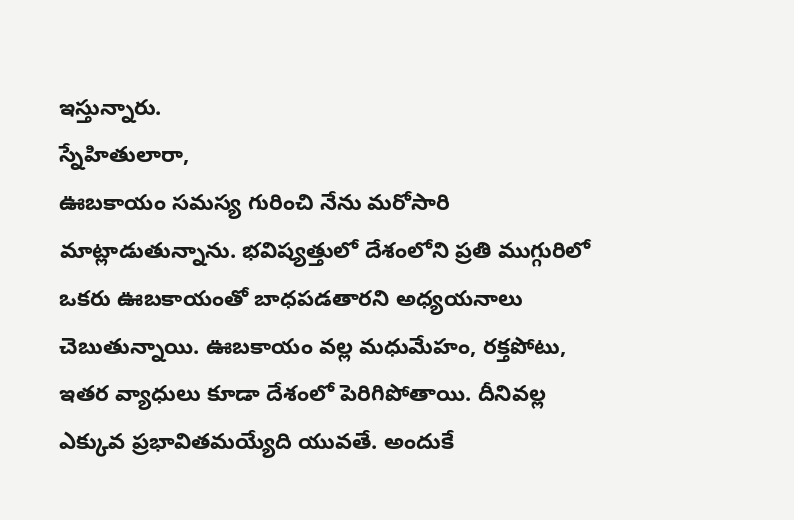ఇస్తున్నారు.
స్నేహితులారా,
ఊబకాయం సమస్య గురించి నేను మరోసారి మాట్లాడుతున్నాను. భవిష్యత్తులో దేశంలోని ప్రతి ముగ్గురిలో ఒకరు ఊబకాయంతో బాధపడతారని అధ్యయనాలు చెబుతున్నాయి. ఊబకాయం వల్ల మధుమేహం, రక్తపోటు, ఇతర వ్యాధులు కూడా దేశంలో పెరిగిపోతాయి. దీనివల్ల ఎక్కువ ప్రభావితమయ్యేది యువతే. అందుకే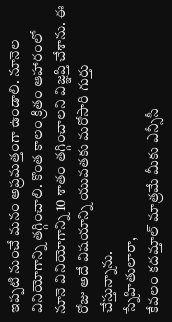ఇప్పటి నుంచే మనం అప్రమత్తంగా ఉండాలి. నూనెల వినియోగాన్ని తగ్గించాలి. కొంత కాలం క్రితం ఆహారంలో నూనె వినియోగాన్ని 10 శాతం తగ్గించాలని విజ్ఞప్తి చేశాను. ఈ రోజు అదే విషయాన్ని యువతకు మరోసారి గుర్తు చేస్తున్నాను.
స్నేహితులారా,
కేవలం కదమ్తాల్ మాత్రమే మీకు ఎన్సీసీ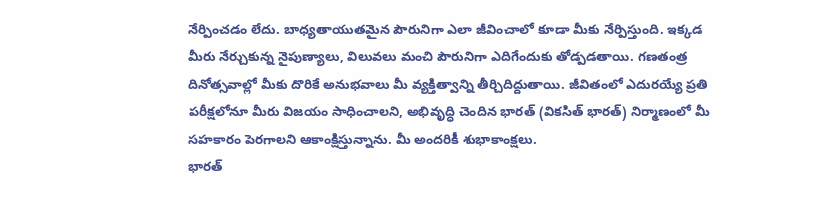నేర్పించడం లేదు. బాధ్యతాయుతమైన పౌరునిగా ఎలా జీవించాలో కూడా మీకు నేర్పిస్తుంది. ఇక్కడ మీరు నేర్చుకున్న నైపుణ్యాలు, విలువలు మంచి పౌరునిగా ఎదిగేందుకు తోడ్పడతాయి. గణతంత్ర దినోత్సవాల్లో మీకు దొరికే అనుభవాలు మీ వ్యక్తిత్వాన్ని తీర్చిదిద్దుతాయి. జీవితంలో ఎదురయ్యే ప్రతి పరీక్షలోనూ మీరు విజయం సాధించాలని, అభివృద్ధి చెందిన భారత్ (వికసిత్ భారత్) నిర్మాణంలో మీ సహకారం పెరగాలని ఆకాంక్షిస్తున్నాను. మీ అందరికీ శుభాకాంక్షలు.
భారత్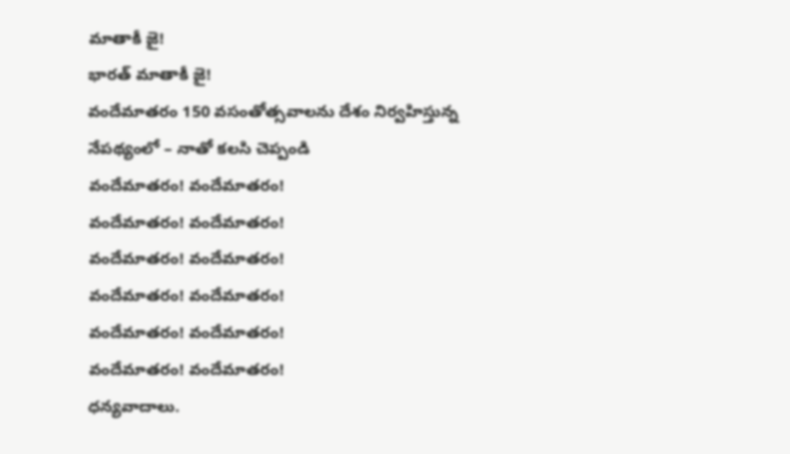మాతాకీ జై!
భారత్ మాతాకీ జై!
వందేమాతరం 150 వసంతోత్సవాలను దేశం నిర్వహిస్తున్న నేపథ్యంలో – నాతో కలసి చెప్పండి
వందేమాతరం! వందేమాతరం!
వందేమాతరం! వందేమాతరం!
వందేమాతరం! వందేమాతరం!
వందేమాతరం! వందేమాతరం!
వందేమాతరం! వందేమాతరం!
వందేమాతరం! వందేమాతరం!
ధన్యవాదాలు.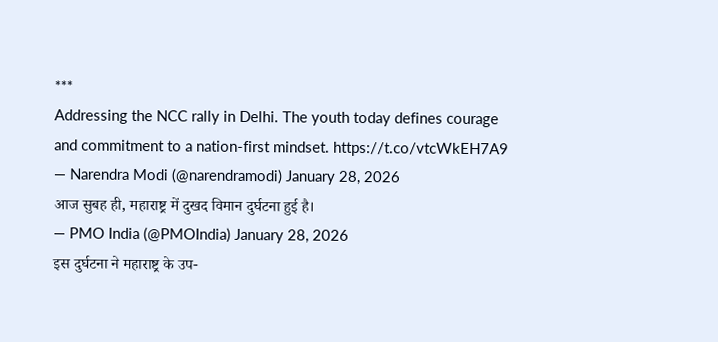***
Addressing the NCC rally in Delhi. The youth today defines courage and commitment to a nation-first mindset. https://t.co/vtcWkEH7A9
— Narendra Modi (@narendramodi) January 28, 2026
आज सुबह ही, महाराष्ट्र में दुखद विमान दुर्घटना हुई है।
— PMO India (@PMOIndia) January 28, 2026
इस दुर्घटना ने महाराष्ट्र के उप-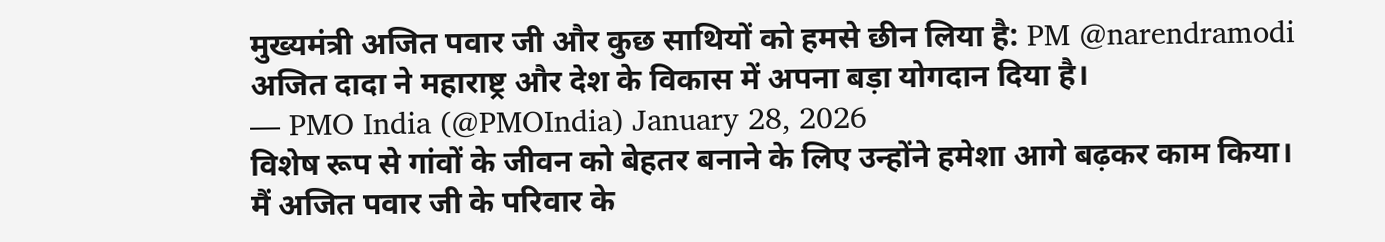मुख्यमंत्री अजित पवार जी और कुछ साथियों को हमसे छीन लिया है: PM @narendramodi
अजित दादा ने महाराष्ट्र और देश के विकास में अपना बड़ा योगदान दिया है।
— PMO India (@PMOIndia) January 28, 2026
विशेष रूप से गांवों के जीवन को बेहतर बनाने के लिए उन्होंने हमेशा आगे बढ़कर काम किया।
मैं अजित पवार जी के परिवार के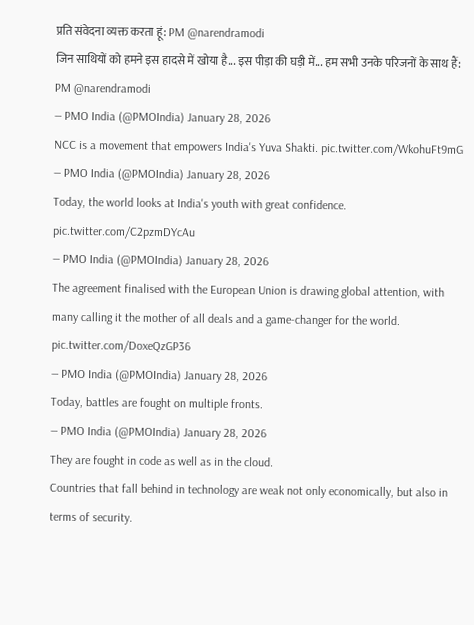प्रति संवेदना व्यक्त करता हूं: PM @narendramodi
जिन साथियों को हमने इस हादसे में खोया है... इस पीड़ा की घड़ी में... हम सभी उनके परिजनों के साथ हैं: PM @narendramodi
— PMO India (@PMOIndia) January 28, 2026
NCC is a movement that empowers India's Yuva Shakti. pic.twitter.com/WkohuFt9mG
— PMO India (@PMOIndia) January 28, 2026
Today, the world looks at India's youth with great confidence. pic.twitter.com/C2pzmDYcAu
— PMO India (@PMOIndia) January 28, 2026
The agreement finalised with the European Union is drawing global attention, with many calling it the mother of all deals and a game-changer for the world. pic.twitter.com/DoxeQzGP36
— PMO India (@PMOIndia) January 28, 2026
Today, battles are fought on multiple fronts.
— PMO India (@PMOIndia) January 28, 2026
They are fought in code as well as in the cloud.
Countries that fall behind in technology are weak not only economically, but also in terms of security.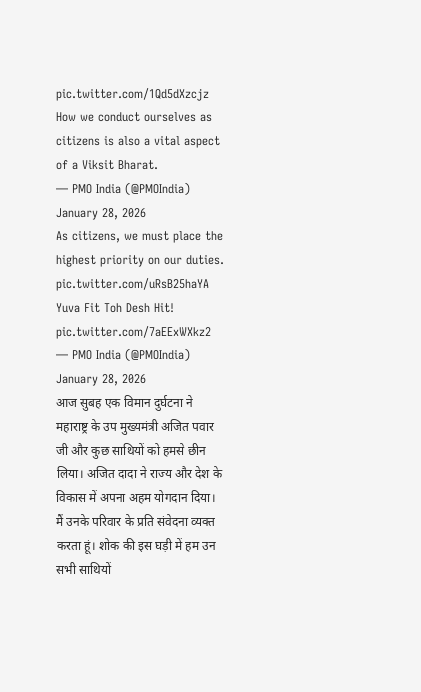pic.twitter.com/1Qd5dXzcjz
How we conduct ourselves as citizens is also a vital aspect of a Viksit Bharat.
— PMO India (@PMOIndia) January 28, 2026
As citizens, we must place the highest priority on our duties. pic.twitter.com/uRsB25haYA
Yuva Fit Toh Desh Hit! pic.twitter.com/7aEExWXkz2
— PMO India (@PMOIndia) January 28, 2026
आज सुबह एक विमान दुर्घटना ने महाराष्ट्र के उप मुख्यमंत्री अजित पवार जी और कुछ साथियों को हमसे छीन लिया। अजित दादा ने राज्य और देश के विकास में अपना अहम योगदान दिया। मैं उनके परिवार के प्रति संवेदना व्यक्त करता हूं। शोक की इस घड़ी में हम उन सभी साथियों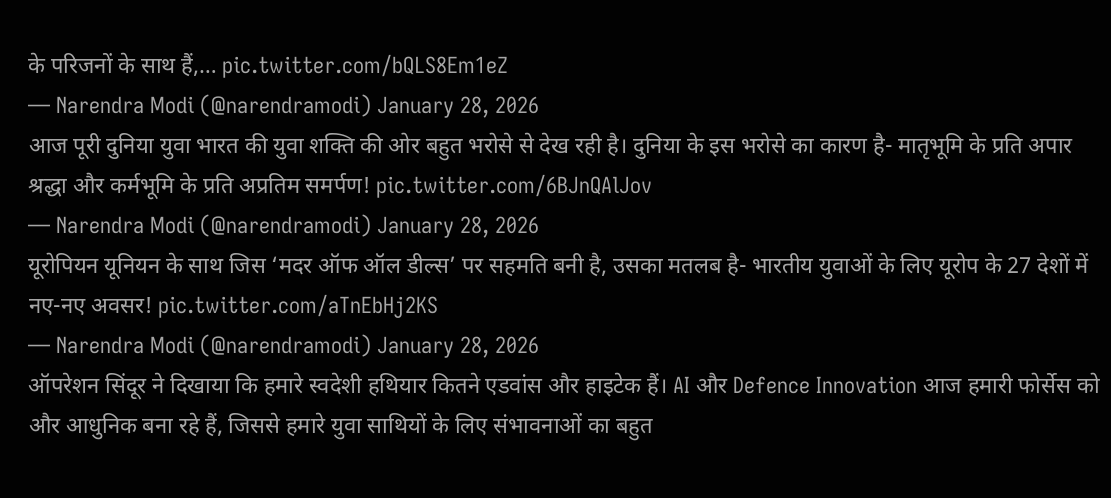के परिजनों के साथ हैं,… pic.twitter.com/bQLS8Em1eZ
— Narendra Modi (@narendramodi) January 28, 2026
आज पूरी दुनिया युवा भारत की युवा शक्ति की ओर बहुत भरोसे से देख रही है। दुनिया के इस भरोसे का कारण है- मातृभूमि के प्रति अपार श्रद्धा और कर्मभूमि के प्रति अप्रतिम समर्पण! pic.twitter.com/6BJnQAlJov
— Narendra Modi (@narendramodi) January 28, 2026
यूरोपियन यूनियन के साथ जिस ‘मदर ऑफ ऑल डील्स’ पर सहमति बनी है, उसका मतलब है- भारतीय युवाओं के लिए यूरोप के 27 देशों में नए-नए अवसर! pic.twitter.com/aTnEbHj2KS
— Narendra Modi (@narendramodi) January 28, 2026
ऑपरेशन सिंदूर ने दिखाया कि हमारे स्वदेशी हथियार कितने एडवांस और हाइटेक हैं। AI और Defence Innovation आज हमारी फोर्सेस को और आधुनिक बना रहे हैं, जिससे हमारे युवा साथियों के लिए संभावनाओं का बहुत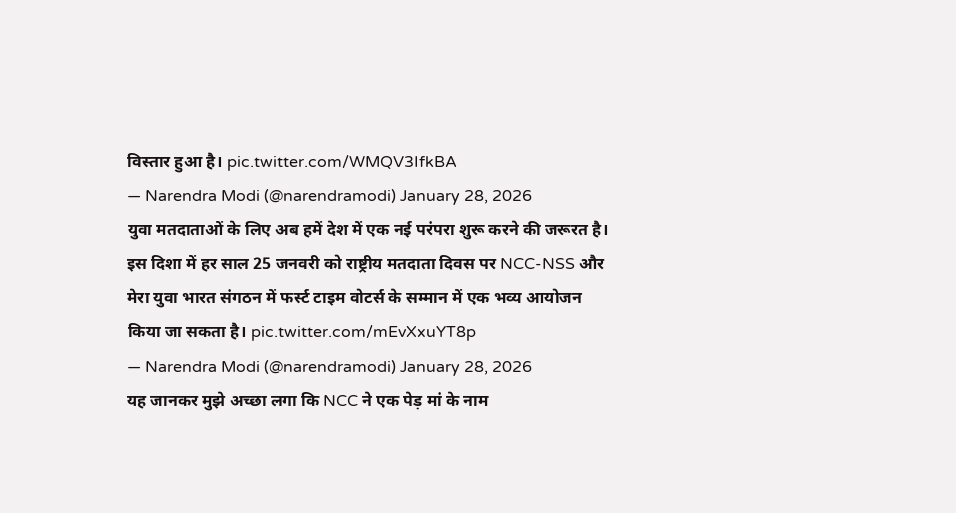विस्तार हुआ है। pic.twitter.com/WMQV3IfkBA
— Narendra Modi (@narendramodi) January 28, 2026
युवा मतदाताओं के लिए अब हमें देश में एक नई परंपरा शुरू करने की जरूरत है। इस दिशा में हर साल 25 जनवरी को राष्ट्रीय मतदाता दिवस पर NCC-NSS और मेरा युवा भारत संगठन में फर्स्ट टाइम वोटर्स के सम्मान में एक भव्य आयोजन किया जा सकता है। pic.twitter.com/mEvXxuYT8p
— Narendra Modi (@narendramodi) January 28, 2026
यह जानकर मुझे अच्छा लगा कि NCC ने एक पेड़ मां के नाम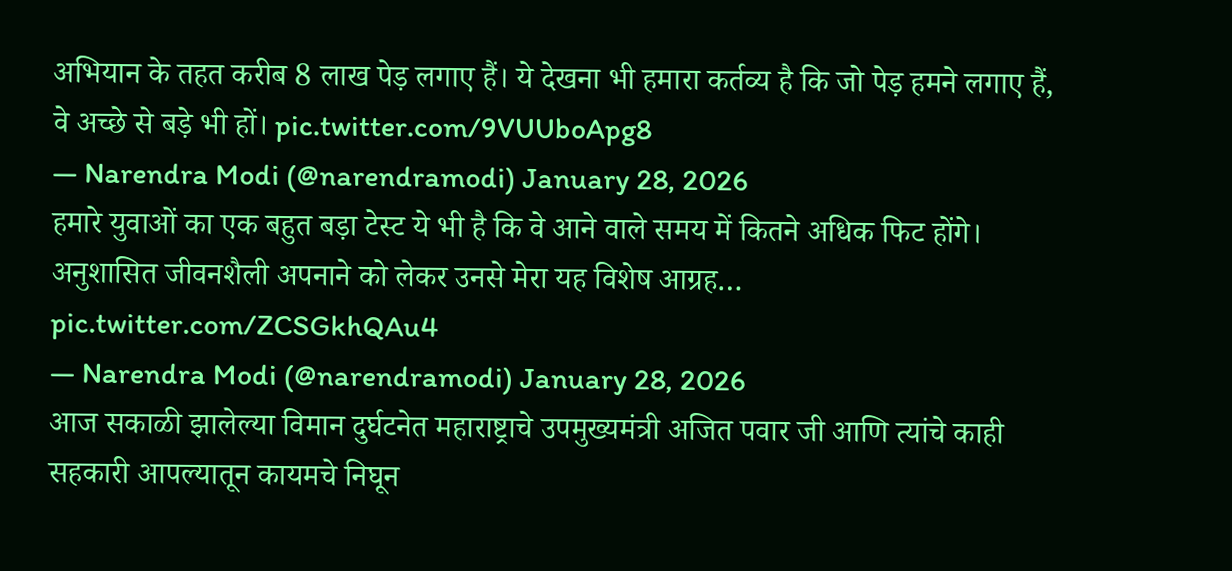अभियान के तहत करीब 8 लाख पेड़ लगाए हैं। ये देखना भी हमारा कर्तव्य है कि जो पेड़ हमने लगाए हैं, वे अच्छे से बड़े भी हों। pic.twitter.com/9VUUboApg8
— Narendra Modi (@narendramodi) January 28, 2026
हमारे युवाओं का एक बहुत बड़ा टेस्ट ये भी है कि वे आने वाले समय में कितने अधिक फिट होंगे। अनुशासित जीवनशैली अपनाने को लेकर उनसे मेरा यह विशेष आग्रह… pic.twitter.com/ZCSGkhQAu4
— Narendra Modi (@narendramodi) January 28, 2026
आज सकाळी झालेल्या विमान दुर्घटनेत महाराष्ट्राचे उपमुख्यमंत्री अजित पवार जी आणि त्यांचे काही सहकारी आपल्यातून कायमचे निघून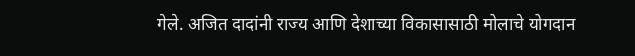गेले. अजित दादांनी राज्य आणि देशाच्या विकासासाठी मोलाचे योगदान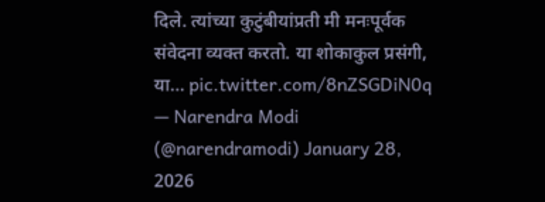दिले. त्यांच्या कुटुंबीयांप्रती मी मनःपूर्वक संवेदना व्यक्त करतो. या शोकाकुल प्रसंगी, या… pic.twitter.com/8nZSGDiN0q
— Narendra Modi (@narendramodi) January 28, 2026